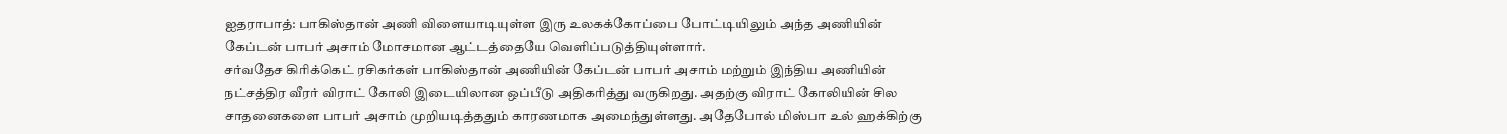ஐதராபாத்: பாகிஸ்தான் அணி விளையாடியுள்ள இரு உலகக்கோப்பை போட்டியிலும் அந்த அணியின் கேப்டன் பாபர் அசாம் மோசமான ஆட்டத்தையே வெளிப்படுத்தியுள்ளார்.
சர்வதேச கிரிக்கெட் ரசிகர்கள் பாகிஸ்தான் அணியின் கேப்டன் பாபர் அசாம் மற்றும் இந்திய அணியின் நட்சத்திர வீரர் விராட் கோலி இடையிலான ஒப்பீடு அதிகரித்து வருகிறது. அதற்கு விராட் கோலியின் சில சாதனைகளை பாபர் அசாம் முறியடித்ததும் காரணமாக அமைந்துள்ளது. அதேபோல் மிஸ்பா உல் ஹக்கிற்கு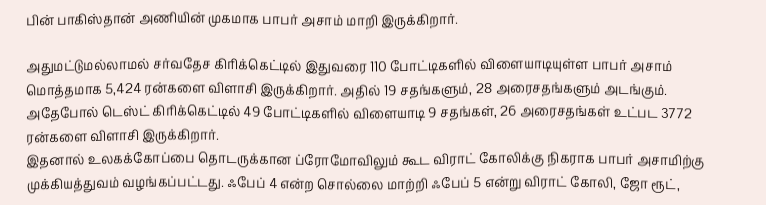பின் பாகிஸ்தான் அணியின் முகமாக பாபர் அசாம் மாறி இருக்கிறார்.

அதுமட்டுமல்லாமல் சர்வதேச கிரிக்கெட்டில் இதுவரை 110 போட்டிகளில் விளையாடியுள்ள பாபர் அசாம் மொத்தமாக 5,424 ரன்களை விளாசி இருக்கிறார். அதில் 19 சதங்களும், 28 அரைசதங்களும் அடங்கும். அதேபோல் டெஸ்ட் கிரிக்கெட்டில் 49 போட்டிகளில் விளையாடி 9 சதங்கள், 26 அரைசதங்கள் உட்பட 3772 ரன்களை விளாசி இருக்கிறார்.
இதனால் உலகக்கோப்பை தொடருக்கான ப்ரோமோவிலும் கூட விராட் கோலிக்கு நிகராக பாபர் அசாமிற்கு முக்கியத்துவம் வழங்கப்பட்டது. ஃபேப் 4 என்ற சொல்லை மாற்றி ஃபேப் 5 என்று விராட் கோலி, ஜோ ரூட்,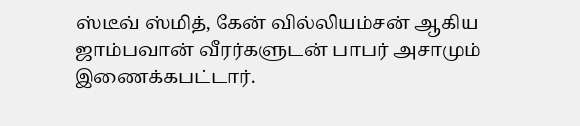ஸ்டீவ் ஸ்மித், கேன் வில்லியம்சன் ஆகிய ஜாம்பவான் வீரர்களுடன் பாபர் அசாமும் இணைக்கபட்டார்.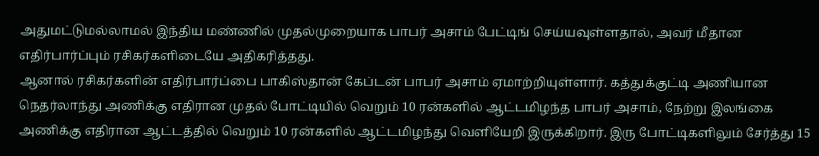அதுமட்டுமல்லாமல் இந்திய மண்ணில் முதல்முறையாக பாபர் அசாம் பேட்டிங் செய்யவுள்ளதால், அவர் மீதான எதிர்பார்ப்பும் ரசிகர்களிடையே அதிகரித்தது.
ஆனால் ரசிகர்களின் எதிர்பார்ப்பை பாகிஸ்தான் கேப்டன் பாபர் அசாம் ஏமாற்றியுள்ளார். கத்துக்குட்டி அணியான நெதர்லாந்து அணிக்கு எதிரான முதல் போட்டியில் வெறும் 10 ரன்களில் ஆட்டமிழந்த பாபர் அசாம், நேற்று இலங்கை அணிக்கு எதிரான ஆட்டத்தில் வெறும் 10 ரன்களில் ஆட்டமிழந்து வெளியேறி இருக்கிறார். இரு போட்டிகளிலும் சேர்த்து 15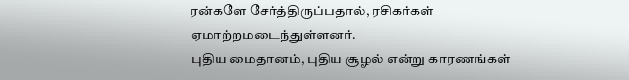ரன்களே சேர்த்திருப்பதால், ரசிகர்கள் ஏமாற்றமடைந்துள்ளனர்.
புதிய மைதானம், புதிய சூழல் என்று காரணங்கள்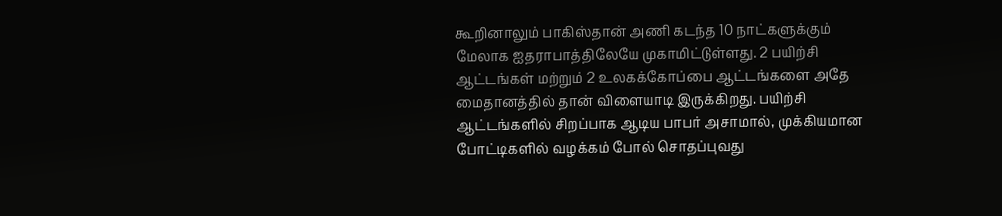கூறினாலும் பாகிஸ்தான் அணி கடந்த 10 நாட்களுக்கும் மேலாக ஐதராபாத்திலேயே முகாமிட்டுள்ளது. 2 பயிற்சி ஆட்டங்கள் மற்றும் 2 உலகக்கோப்பை ஆட்டங்களை அதே மைதானத்தில் தான் விளையாடி இருக்கிறது. பயிற்சி ஆட்டங்களில் சிறப்பாக ஆடிய பாபர் அசாமால், முக்கியமான போட்டிகளில் வழக்கம் போல் சொதப்புவது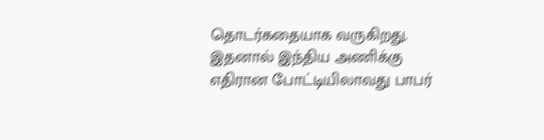தொடர்கதையாக வருகிறது. இதனால் இந்திய அணிக்கு எதிரான போட்டியிலாவது பாபர்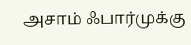அசாம் ஃபார்முக்கு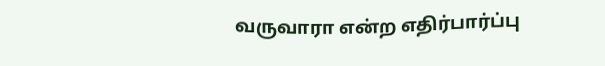வருவாரா என்ற எதிர்பார்ப்பு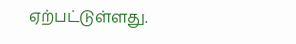ஏற்பட்டுள்ளது.